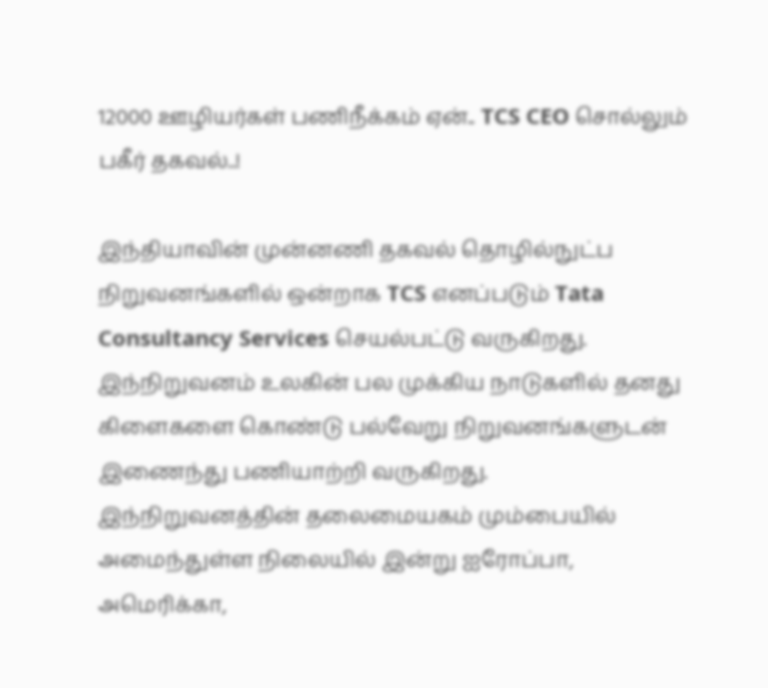12000 ஊழியர்கள் பணிநீக்கம் ஏன்.. TCS CEO சொல்லும் பகீர் தகவல்..!

இந்தியாவின் முன்னணி தகவல் தொழில்நுட்ப நிறுவனங்களில் ஒன்றாக TCS எனப்படும் Tata Consultancy Services செயல்பட்டு வருகிறது. இந்நிறுவனம் உலகின் பல முக்கிய நாடுகளில் தனது கிளைகளை கொண்டு பல்வேறு நிறுவனங்களுடன் இணைந்து பணியாற்றி வருகிறது. இந்நிறுவனத்தின் தலைமையகம் மும்பையில் அமைந்துள்ள நிலையில் இன்று ஐரோப்பா, அமெரிக்கா,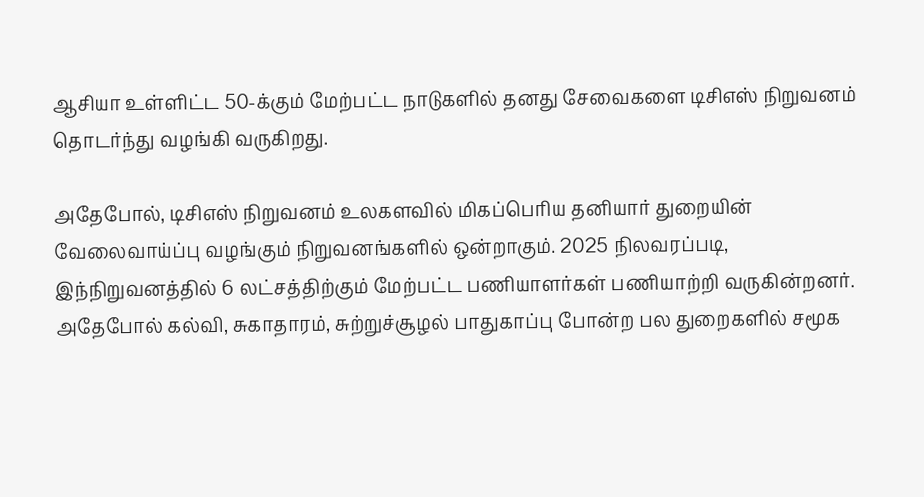ஆசியா உள்ளிட்ட 50-க்கும் மேற்பட்ட நாடுகளில் தனது சேவைகளை டிசிஎஸ் நிறுவனம் தொடர்ந்து வழங்கி வருகிறது.

அதேபோல், டிசிஎஸ் நிறுவனம் உலகளவில் மிகப்பெரிய தனியார் துறையின் வேலைவாய்ப்பு வழங்கும் நிறுவனங்களில் ஒன்றாகும். 2025 நிலவரப்படி, இந்நிறுவனத்தில் 6 லட்சத்திற்கும் மேற்பட்ட பணியாளர்கள் பணியாற்றி வருகின்றனர். அதேபோல் கல்வி, சுகாதாரம், சுற்றுச்சூழல் பாதுகாப்பு போன்ற பல துறைகளில் சமூக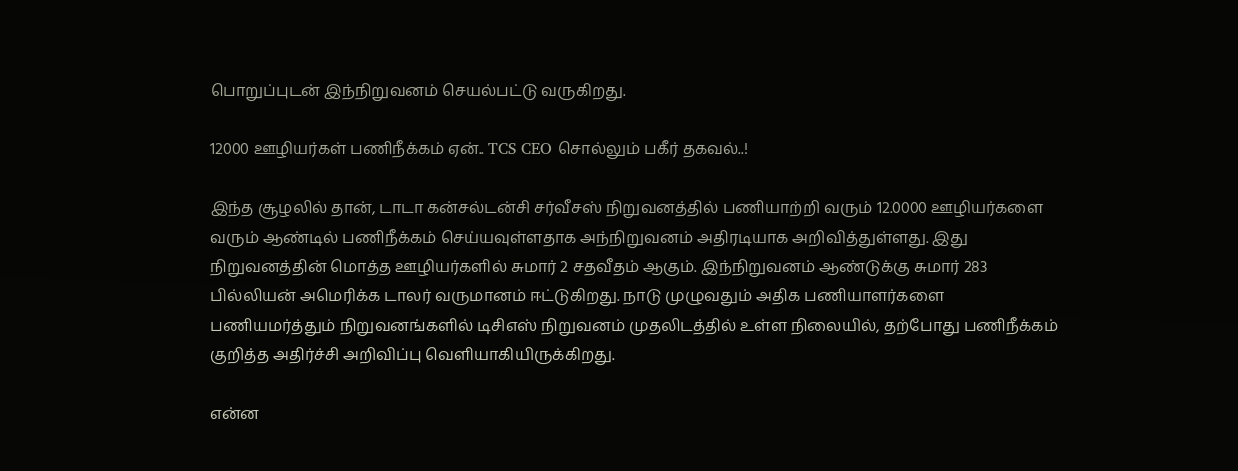பொறுப்புடன் இந்நிறுவனம் செயல்பட்டு வருகிறது.

12000 ஊழியர்கள் பணிநீக்கம் ஏன்.. TCS CEO சொல்லும் பகீர் தகவல்..!

இந்த சூழலில் தான், டாடா கன்சல்டன்சி சர்வீசஸ் நிறுவனத்தில் பணியாற்றி வரும் 12.0000 ஊழியர்களை வரும் ஆண்டில் பணிநீக்கம் செய்யவுள்ளதாக அந்நிறுவனம் அதிரடியாக அறிவித்துள்ளது. இது நிறுவனத்தின் மொத்த ஊழியர்களில் சுமார் 2 சதவீதம் ஆகும். இந்நிறுவனம் ஆண்டுக்கு சுமார் 283 பில்லியன் அமெரிக்க டாலர் வருமானம் ஈட்டுகிறது. நாடு முழுவதும் அதிக பணியாளர்களை பணியமர்த்தும் நிறுவனங்களில் டிசிஎஸ் நிறுவனம் முதலிடத்தில் உள்ள நிலையில், தற்போது பணிநீக்கம் குறித்த அதிர்ச்சி அறிவிப்பு வெளியாகியிருக்கிறது.

என்ன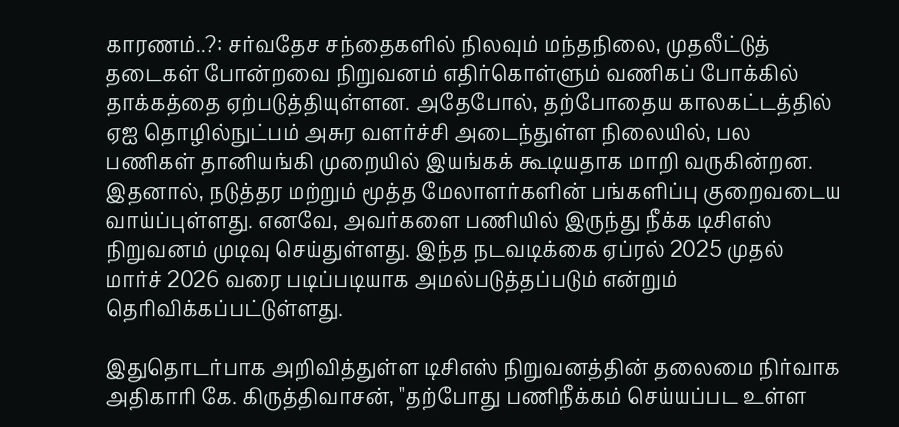காரணம்..?: சர்வதேச சந்தைகளில் நிலவும் மந்தநிலை, முதலீட்டுத் தடைகள் போன்றவை நிறுவனம் எதிர்கொள்ளும் வணிகப் போக்கில் தாக்கத்தை ஏற்படுத்தியுள்ளன. அதேபோல், தற்போதைய காலகட்டத்தில் ஏஐ தொழில்நுட்பம் அசுர வளர்ச்சி அடைந்துள்ள நிலையில், பல பணிகள் தானியங்கி முறையில் இயங்கக் கூடியதாக மாறி வருகின்றன. இதனால், நடுத்தர மற்றும் மூத்த மேலாளர்களின் பங்களிப்பு குறைவடைய வாய்ப்புள்ளது. எனவே, அவர்களை பணியில் இருந்து நீக்க டிசிஎஸ் நிறுவனம் முடிவு செய்துள்ளது. இந்த நடவடிக்கை ஏப்ரல் 2025 முதல் மார்ச் 2026 வரை படிப்படியாக அமல்படுத்தப்படும் என்றும் தெரிவிக்கப்பட்டுள்ளது.

இதுதொடர்பாக அறிவித்துள்ள டிசிஎஸ் நிறுவனத்தின் தலைமை நிர்வாக அதிகாரி கே. கிருத்திவாசன், "தற்போது பணிநீக்கம் செய்யப்பட உள்ள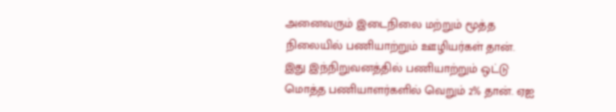அனைவரும் இடைநிலை மற்றும் மூத்த நிலையில் பணியாற்றும் ஊழியர்கள் தான். இது இந்நிறுவனத்தில் பணியாற்றும் ஒட்டு மொத்த பணியாளர்களில் வெறும் 2% தான். ஏஐ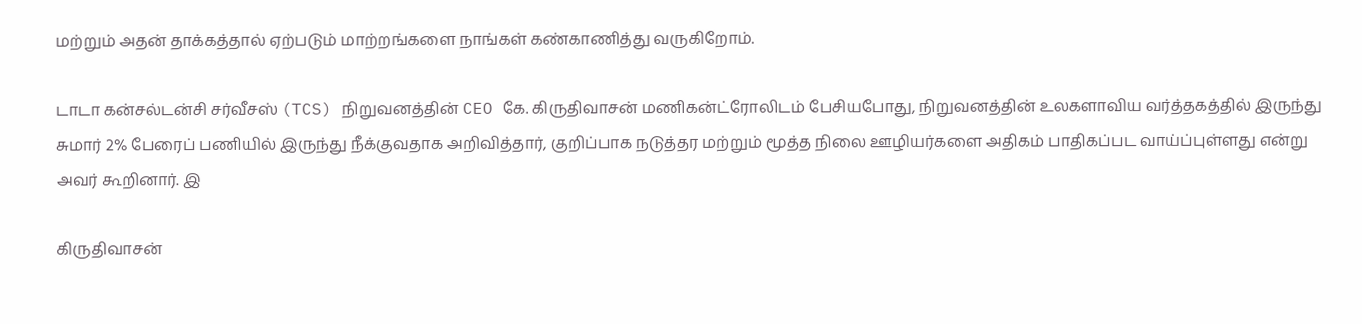மற்றும் அதன் தாக்கத்தால் ஏற்படும் மாற்றங்களை நாங்கள் கண்காணித்து வருகிறோம்.

டாடா கன்சல்டன்சி சர்வீசஸ் (TCS) நிறுவனத்தின் CEO கே. கிருதிவாசன் மணிகன்ட்ரோலிடம் பேசியபோது, நிறுவனத்தின் உலகளாவிய வர்த்தகத்தில் இருந்து சுமார் 2% பேரைப் பணியில் இருந்து நீக்குவதாக அறிவித்தார், குறிப்பாக நடுத்தர மற்றும் மூத்த நிலை ஊழியர்களை அதிகம் பாதிகப்பட வாய்ப்புள்ளது என்று அவர் கூறினார். இ

கிருதிவாசன்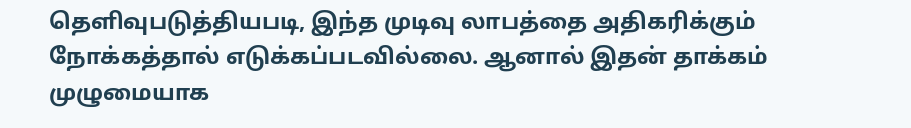தெளிவுபடுத்தியபடி, இந்த முடிவு லாபத்தை அதிகரிக்கும் நோக்கத்தால் எடுக்கப்படவில்லை. ஆனால் இதன் தாக்கம் முழுமையாக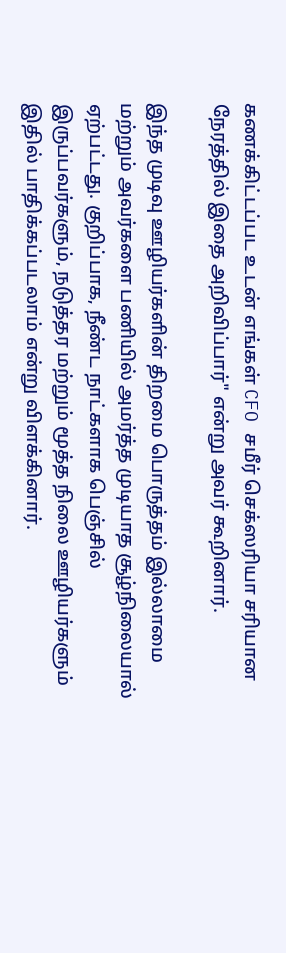கணக்கிட்டப்பட உடன் எங்கள் CFO சமீர் செக்ஸரியா சரியான நேரத்தில் இதை அறிவிப்பார்" என்று அவர் கூறினார்.

இந்த முடிவு ஊழியர்களின் திறமை பொருத்தம் இல்லாமை மற்றும் அவர்களை பணியில் அமர்த்த முடியாத சூழ்நிலையால் ஏற்பட்டது. குறிப்பாக, நீண்ட நாட்களாக பெஞ்சில் இருப்பவர்களும், நடுத்தர மற்றும் மூத்த நிலை ஊழியர்களும் இதில் பாதிக்கப்படலாம் என்று விளக்கினார்.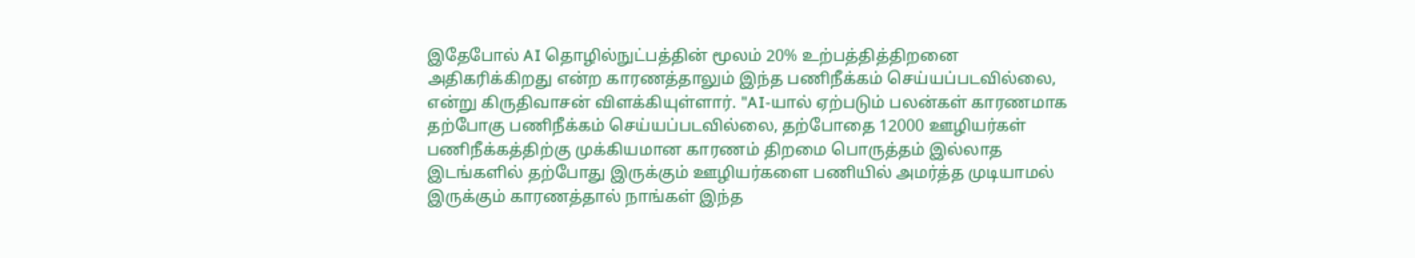இதேபோல் AI தொழில்நுட்பத்தின் மூலம் 20% உற்பத்தித்திறனை அதிகரிக்கிறது என்ற காரணத்தாலும் இந்த பணிநீக்கம் செய்யப்படவில்லை, என்று கிருதிவாசன் விளக்கியுள்ளார். "AI-யால் ஏற்படும் பலன்கள் காரணமாக தற்போகு பணிநீக்கம் செய்யப்படவில்லை, தற்போதை 12000 ஊழியர்கள் பணிநீக்கத்திற்கு முக்கியமான காரணம் திறமை பொருத்தம் இல்லாத இடங்களில் தற்போது இருக்கும் ஊழியர்களை பணியில் அமர்த்த முடியாமல் இருக்கும் காரணத்தால் நாங்கள் இந்த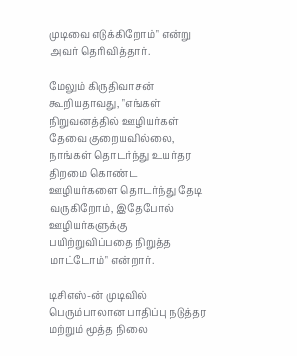முடிவை எடுக்கிறோம்" என்று அவர் தெரிவித்தார்.

மேலும் கிருதிவாசன் கூறியதாவது, "எங்கள் நிறுவனத்தில் ஊழியர்கள் தேவை குறையவில்லை, நாங்கள் தொடர்ந்து உயர்தர திறமை கொண்ட ஊழியர்களை தொடர்ந்து தேடி வருகிறோம், இதேபோல் ஊழியர்களுக்கு பயிற்றுவிப்பதை நிறுத்த மாட்டோம்" என்றார்.

டிசிஎஸ்-ன் முடிவில் பெரும்பாலான பாதிப்பு நடுத்தர மற்றும் மூத்த நிலை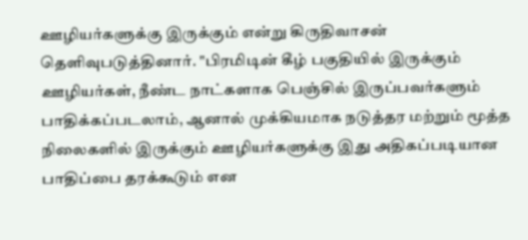ஊழியர்களுக்கு இருக்கும் என்று கிருதிவாசன் தெளிவுபடுத்தினார். "பிரமிடின் கீழ் பகுதியில் இருக்கும் ஊழியர்கள், நீண்ட நாட்களாக பெஞ்சில் இருப்பவர்களும் பாதிக்கப்படலாம், ஆனால் முக்கியமாக நடுத்தர மற்றும் மூத்த நிலைகளில் இருக்கும் ஊழியர்களுக்கு இது அதிகப்படியான பாதிப்பை தரக்கூடும் என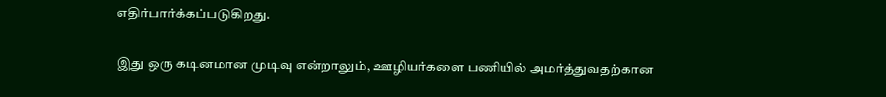எதிர்பார்க்கப்படுகிறது.

இது ஒரு கடினமான முடிவு என்றாலும், ஊழியர்களை பணியில் அமர்த்துவதற்கான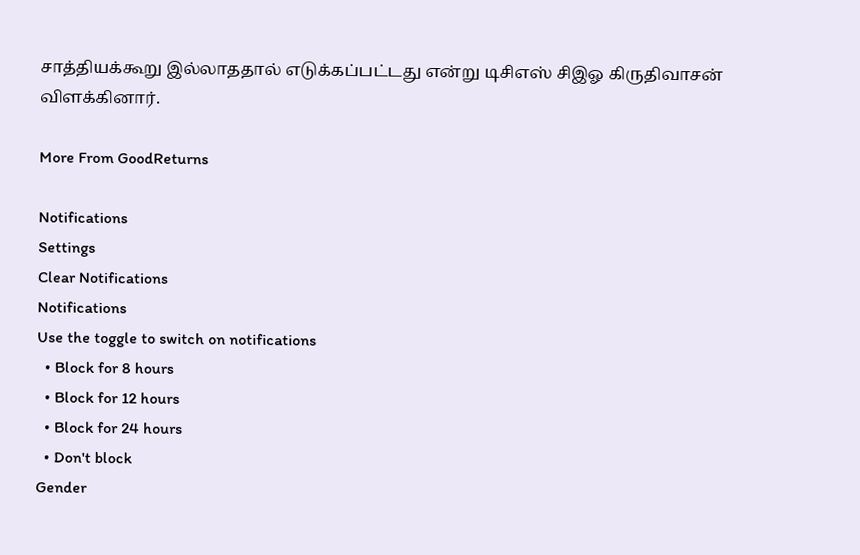சாத்தியக்கூறு இல்லாததால் எடுக்கப்பட்டது என்று டிசிஎஸ் சிஇஓ கிருதிவாசன் விளக்கினார்.

More From GoodReturns

Notifications
Settings
Clear Notifications
Notifications
Use the toggle to switch on notifications
  • Block for 8 hours
  • Block for 12 hours
  • Block for 24 hours
  • Don't block
Gender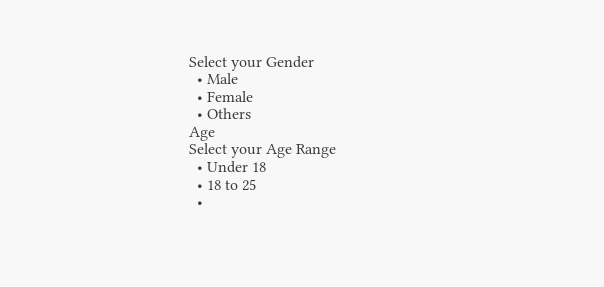Select your Gender
  • Male
  • Female
  • Others
Age
Select your Age Range
  • Under 18
  • 18 to 25
  •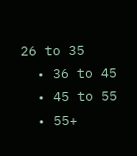26 to 35
  • 36 to 45
  • 45 to 55
  • 55+